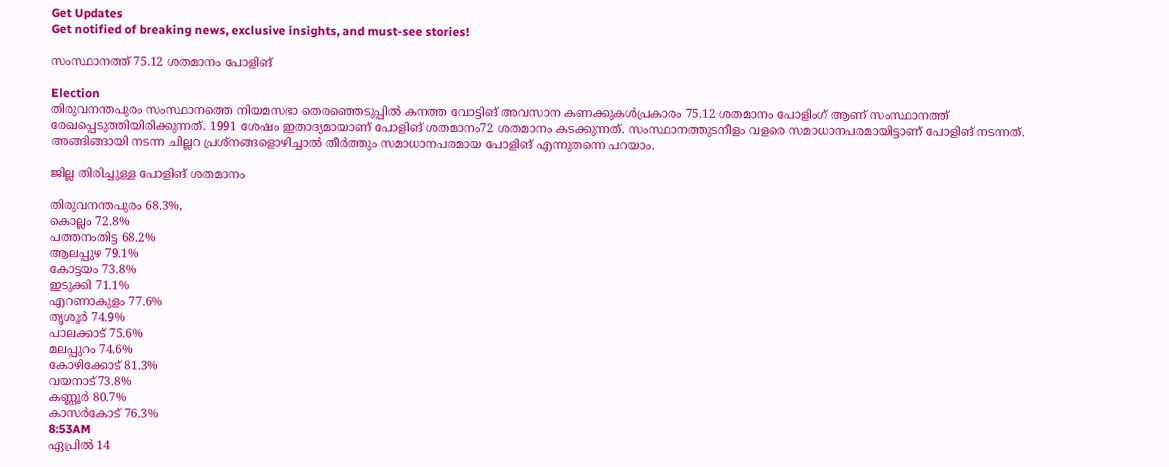Get Updates
Get notified of breaking news, exclusive insights, and must-see stories!

സംസ്ഥാനത്ത് 75.12 ശതമാനം പോളിങ്

Election
തിരുവനന്തപുരം സംസ്ഥാനത്തെ നിയമസഭാ തെരഞ്ഞെടുപ്പില്‍ കനത്ത വോട്ടിങ് അവസാന കണക്കുകള്‍പ്രകാരം 75.12 ശതമാനം പോളിംഗ് ആണ് സംസ്ഥാനത്ത് രേഖപ്പെടുത്തിയിരിക്കുന്നത്. 1991 ശേഷം ഇതാദ്യമായാണ് പോളിങ് ശതമാനം72 ശതമാനം കടക്കുന്നത്. സംസ്ഥാനത്തുടനീളം വളരെ സമാധാനപരമായിട്ടാണ് പോളിങ് നടന്നത്. അങ്ങിങ്ങായി നടന്ന ചില്ലറ പ്രശ്നങ്ങളൊഴിച്ചാല്‍ തീര്‍ത്തും സമാധാനപരമായ പോളിങ് എന്നുതന്നെ പറയാം.

ജില്ല തിരിച്ചുള്ള പോളിങ് ശതമാനം

തിരുവനന്തപുരം 68.3%,
കൊല്ലം 72.8%
പത്തനംതിട്ട 68.2%
ആലപ്പുഴ 79.1%
കോട്ടയം 73.8%
ഇടുക്കി 71.1%
എറണാകുളം 77.6%
തൃശൂര്‍ 74.9%
പാലക്കാട് 75.6%
മലപ്പുറം 74.6%
കോഴിക്കോട് 81.3%
വയനാട്73.8%
കണ്ണൂര്‍ 80.7%
കാസര്‍കോട് 76.3%
8:53AM
ഏപ്രില്‍ 14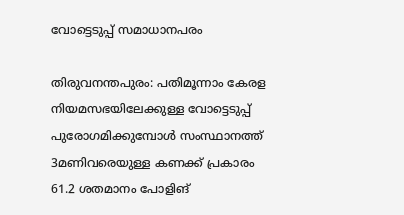വോട്ടെടുപ്പ് സമാധാനപരം

തിരുവനന്തപുരം: പതിമൂന്നാം കേരള നിയമസഭയിലേക്കുള്ള വോട്ടെടുപ്പ് പുരോഗമിക്കുമ്പോള്‍ സംസ്ഥാനത്ത് 3മണിവരെയുള്ള കണക്ക് പ്രകാരം 61.2 ശതമാനം പോളിങ്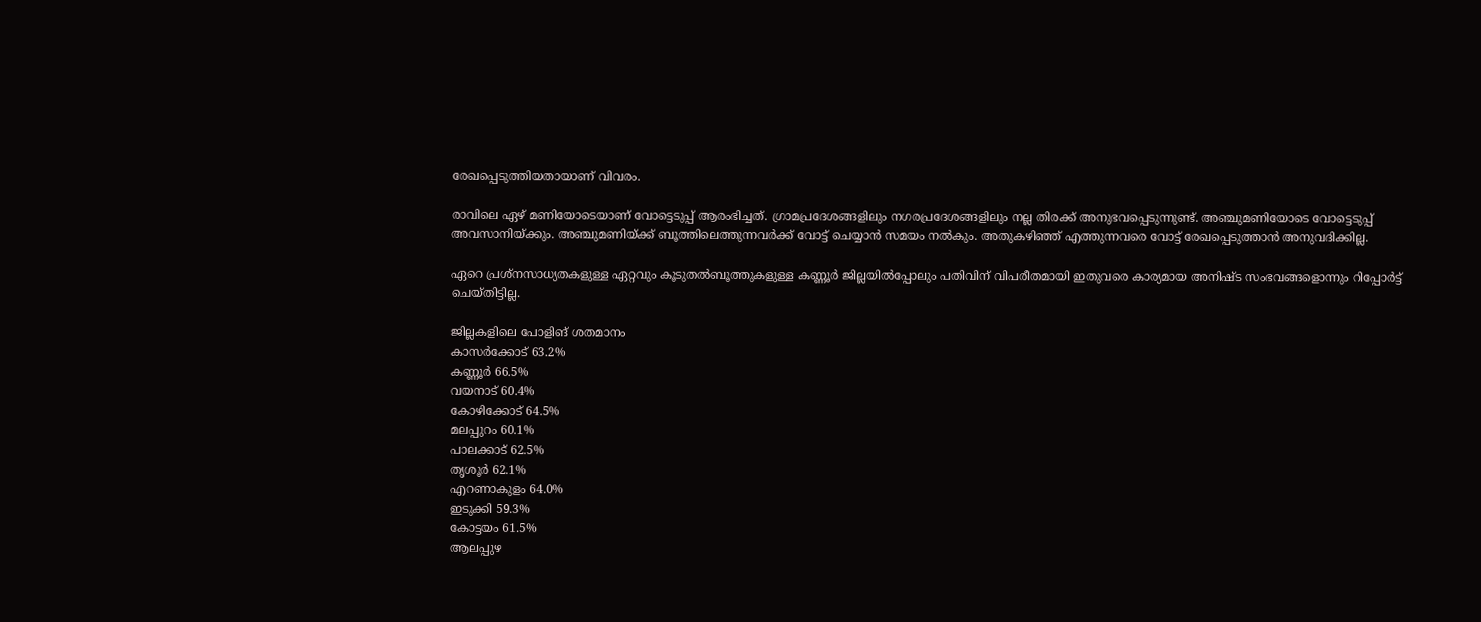രേഖപ്പെടുത്തിയതായാണ് വിവരം.

രാവിലെ ഏഴ് മണിയോടെയാണ് വോട്ടെടുപ്പ് ആരംഭിച്ചത്. ഗ്രാമപ്രദേശങ്ങളിലും നഗരപ്രദേശങ്ങളിലും നല്ല തിരക്ക് അനുഭവപ്പെടുന്നുണ്ട്. അഞ്ചുമണിയോടെ വോട്ടെടുപ്പ് അവസാനിയ്ക്കും. അഞ്ചുമണിയ്ക്ക് ബൂത്തിലെത്തുന്നവര്‍ക്ക് വോട്ട് ചെയ്യാന്‍ സമയം നല്‍കും. അതുകഴിഞ്ഞ് എത്തുന്നവരെ വോട്ട് രേഖപ്പെടുത്താന്‍ അനുവദിക്കില്ല.

ഏറെ പ്രശ്നസാധ്യതകളുള്ള ഏറ്റവും കൂടുതല്‍ബൂത്തുകളുള്ള കണ്ണൂര്‍ ജില്ലയില്‍പ്പോലും പതിവിന് വിപരീതമായി ഇതുവരെ കാര്യമായ അനിഷ്ട സംഭവങ്ങളൊന്നും റിപ്പോര്‍ട്ട് ചെയ്തിട്ടില്ല.

ജില്ലകളിലെ പോളിങ് ശതമാനം
കാസര്‍ക്കോട് 63.2%
കണ്ണൂര്‍ 66.5%
വയനാട് 60.4%
കോഴിക്കോട് 64.5%
മലപ്പുറം 60.1%
പാലക്കാട് 62.5%
തൃശൂര്‍ 62.1%
എറണാകുളം 64.0%
ഇടുക്കി 59.3%
കോട്ടയം 61.5%
ആലപ്പുഴ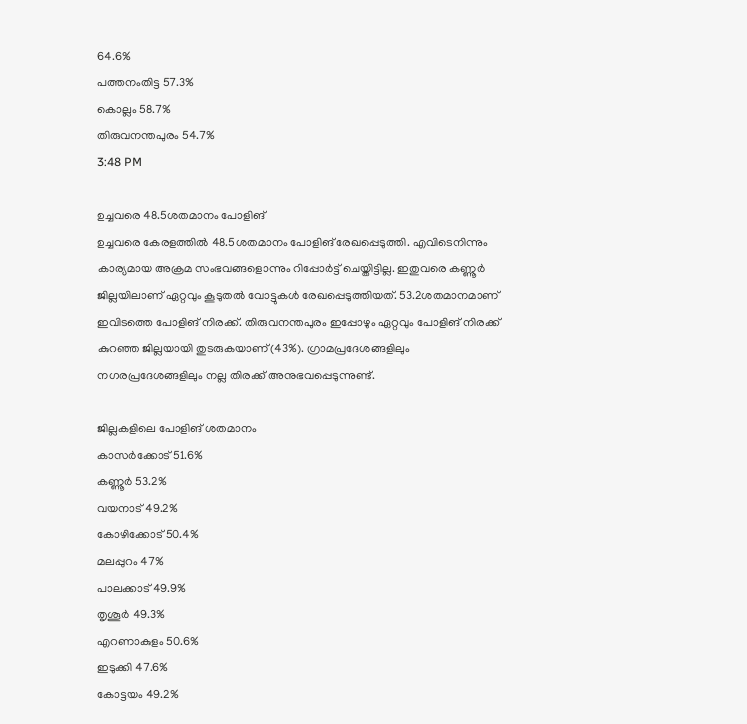64.6%
പത്തനംതിട്ട 57.3%
കൊല്ലം 58.7%
തിരുവനന്തപുരം 54.7%
3:48 PM

ഉച്ചവരെ 48.5ശതമാനം പോളിങ്
ഉച്ചവരെ കേരളത്തില്‍ 48.5ശതമാനം പോളിങ് രേഖപ്പെടുത്തി. എവിടെനിന്നും കാര്യമായ അക്രമ സംഭവങ്ങളൊന്നും റിപ്പോര്‍ട്ട് ചെയ്തിട്ടില്ല. ഇതുവരെ കണ്ണൂര്‍ ജില്ലയിലാണ് ഏറ്റവും കൂടുതല്‍ വോട്ടുകള്‍ രേഖപ്പെടുത്തിയത്. 53.2ശതമാനമാണ് ഇവിടത്തെ പോളിങ് നിരക്ക്. തിരുവനന്തപുരം ഇപ്പോഴും ഏറ്റവും പോളിങ് നിരക്ക് കുറഞ്ഞ ജില്ലയായി തുടരുകയാണ്(43%). ഗ്രാമപ്രദേശങ്ങളിലും നഗരപ്രദേശങ്ങളിലും നല്ല തിരക്ക് അനുഭവപ്പെടുന്നുണ്ട്.

ജില്ലകളിലെ പോളിങ് ശതമാനം
കാസര്‍ക്കോട് 51.6%
കണ്ണൂര്‍ 53.2%
വയനാട് 49.2%
കോഴിക്കോട് 50.4%
മലപ്പുറം 47%
പാലക്കാട് 49.9%
തൃശൂര്‍ 49.3%
എറണാകുളം 50.6%
ഇടുക്കി 47.6%
കോട്ടയം 49.2%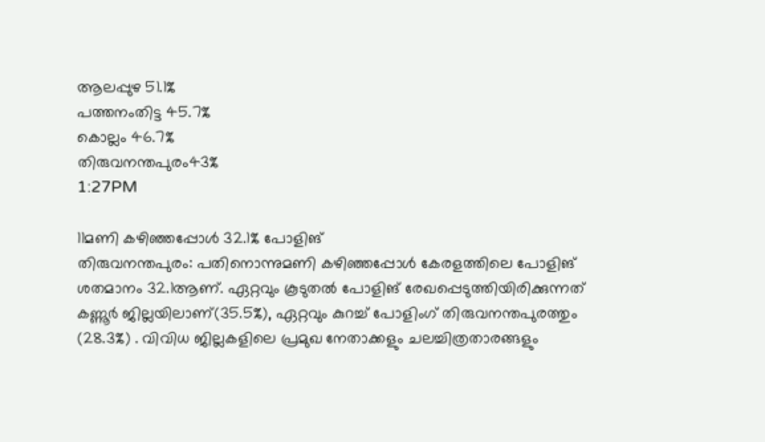ആലപ്പുഴ 51.1%
പത്തനംതിട്ട 45.7%
കൊല്ലം 46.7%
തിരുവനന്തപുരം43%
1:27PM

11മണി കഴിഞ്ഞപ്പോള്‍ 32.1% പോളിങ്
തിരുവനന്തപുരം: പതിനൊന്നുമണി കഴിഞ്ഞപ്പോള്‍ കേരളത്തിലെ പോളിങ് ശതമാനം 32.1ആണ്. ഏറ്റവും കൂടുതല്‍ പോളിങ് രേഖപ്പെടുത്തിയിരിക്കുന്നത് കണ്ണൂര്‍ ജില്ലയിലാണ്(35.5%), ഏറ്റവും കുറച്ച് പോളിംഗ് തിരുവനന്തപുരത്തും (28.3%) . വിവിധ ജില്ലകളിലെ പ്രമുഖ നേതാക്കളും ചലച്ചിത്രതാരങ്ങളും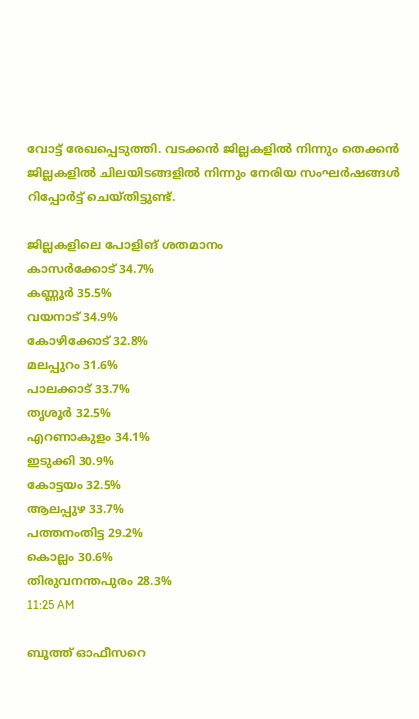വോട്ട് രേഖപ്പെടുത്തി. വടക്കന്‍ ജില്ലകളില്‍ നിന്നും തെക്കന്‍ ജില്ലകളില്‍ ചിലയിടങ്ങളില്‍ നിന്നും നേരിയ സംഘര്‍ഷങ്ങള്‍ റിപ്പോര്‍ട്ട് ചെയ്തിട്ടുണ്ട്.

ജില്ലകളിലെ പോളിങ് ശതമാനം
കാസര്‍ക്കോട് 34.7%
കണ്ണൂര്‍ 35.5%
വയനാട് 34.9%
കോഴിക്കോട് 32.8%
മലപ്പുറം 31.6%
പാലക്കാട് 33.7%
തൃശൂര്‍ 32.5%
എറണാകുളം 34.1%
ഇടുക്കി 30.9%
കോട്ടയം 32.5%
ആലപ്പുഴ 33.7%
പത്തനംതിട്ട 29.2%
കൊല്ലം 30.6%
തിരുവനന്തപുരം 28.3%
11:25 AM

ബൂത്ത് ഓഫീസറെ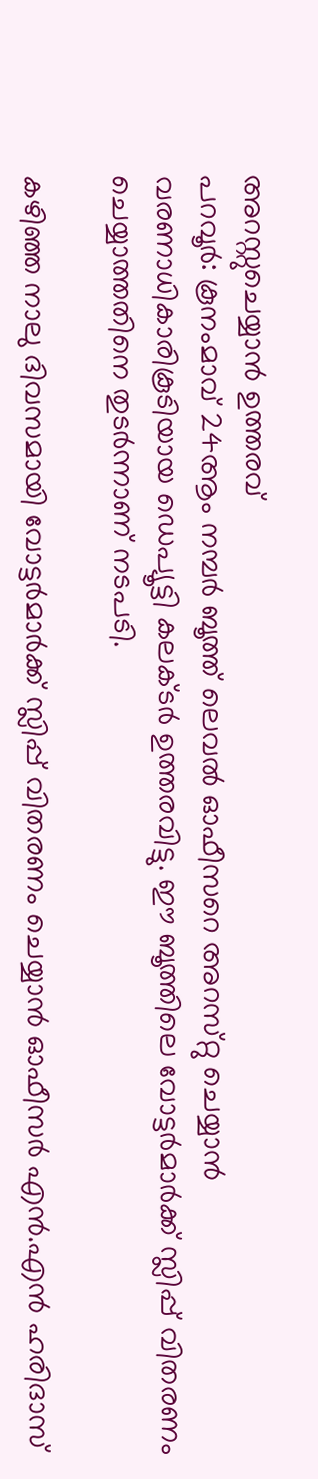അറസ്റ്റുചെയ്യാന്‍ ഉത്തരവ്
പറവൂര്‍: കൂനംമാവ്‌ 24ആം നമ്പര്‍ ബൂത്ത്‌ ലെവല്‍ ഓഫീസറെ അറസ്‌റ്റു ചെയ്യാന്‍ വരണാധികാരികൂടിയായ ഡെപ്യൂട്ടി കലക്‌ടര്‍ ഉത്തരവിട്ടു. ഈ ബൂത്തിലെ വോട്ടര്‍മാര്‍ക്ക്‌ സ്ലിപ്പ്‌ വിതരണം ചെയ്യാത്തതിനെ തുടര്‍ന്നാണ്‌ നടപടി.

കഴിഞ്ഞ നാലു ദിവസമായി വോട്ടര്‍മാര്‍ക്ക്‌ സ്ലിപ്പ്‌ വിതരണം ചെയ്യാന്‍ ഓഫീസര്‍ എന്‍.എന്‍ ഹരിദാസ്‌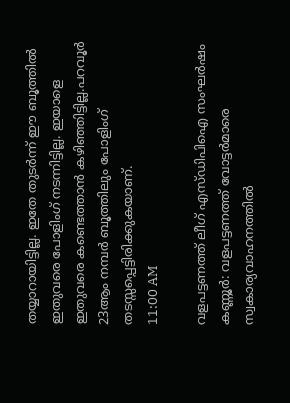തയ്യാറായിട്ടില്ല. ഇതേ തുടര്‍ന്ന്‌ ഈ ബൂത്തില്‍ ഇതുവരെ പോളിംഗ്‌ നടന്നിട്ടില്ല. ഇയാളെ ഇതുവരെ കണ്ടെത്താന്‍ കഴിഞ്ഞിട്ടില്ല.പറവൂര്‍ 23ആം നമ്പര്‍ ബൂത്തിലും പോളിംഗ്‌ തടസ്സപ്പെട്ടിരിക്കുകയാണ്‌.
11:00 AM

വളപട്ടണത്ത് ലീഗ് എസ്‍ഡിപിഐ സംഘര്‍ഷം
കണ്ണൂര്‍: വളപട്ടണത്ത്‌ വോട്ടര്‍മാരെ സ്വകാര്യവാഹനത്തില്‍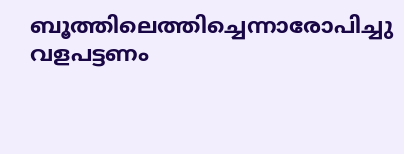ബൂത്തിലെത്തിച്ചെന്നാരോപിച്ചു വളപട്ടണം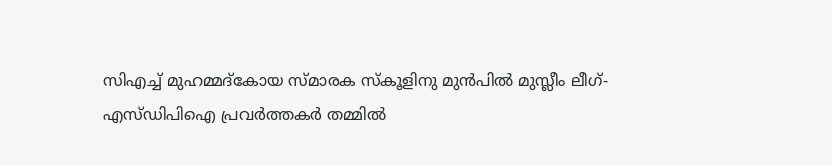സിഎച്ച്‌ മുഹമ്മദ്‌കോയ സ്‌മാരക സ്‌കൂളിനു മുന്‍പില്‍ മുസ്ലീം ലീഗ്‌- എസ്‌ഡിപിഐ പ്രവര്‍ത്തകര്‍ തമ്മില്‍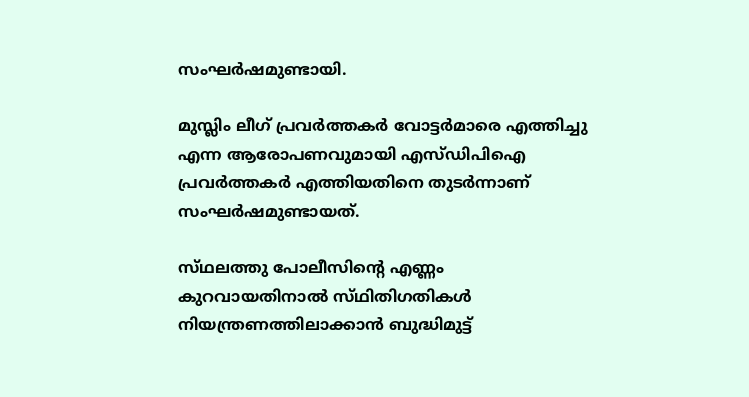സംഘര്‍ഷമുണ്ടായി.

മുസ്ലിം ലീഗ്‌ പ്രവര്‍ത്തകര്‍ വോട്ടര്‍മാരെ എത്തിച്ചു എന്ന ആരോപണവുമായി എസ്‌ഡിപിഐ പ്രവര്‍ത്തകര്‍ എത്തിയതിനെ തുടര്‍ന്നാണ്‌ സംഘര്‍ഷമുണ്ടായത്‌.

സ്‌ഥലത്തു പോലീസിന്റെ എണ്ണം കുറവായതിനാല്‍ സ്‌ഥിതിഗതികള്‍ നിയന്ത്രണത്തിലാക്കാന്‍ ബുദ്ധിമുട്ട്‌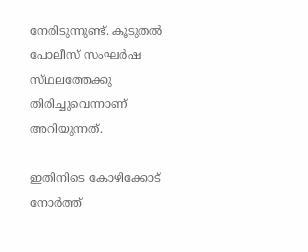നേരിടുന്നുണ്ട്‌. കൂടുതല്‍ പോലീസ്‌ സംഘര്‍ഷ സ്‌ഥലത്തേക്കു തിരിച്ചുവെന്നാണ് അറിയുന്നത്.

ഇതിനിടെ കോഴിക്കോട് നോര്‍ത്ത്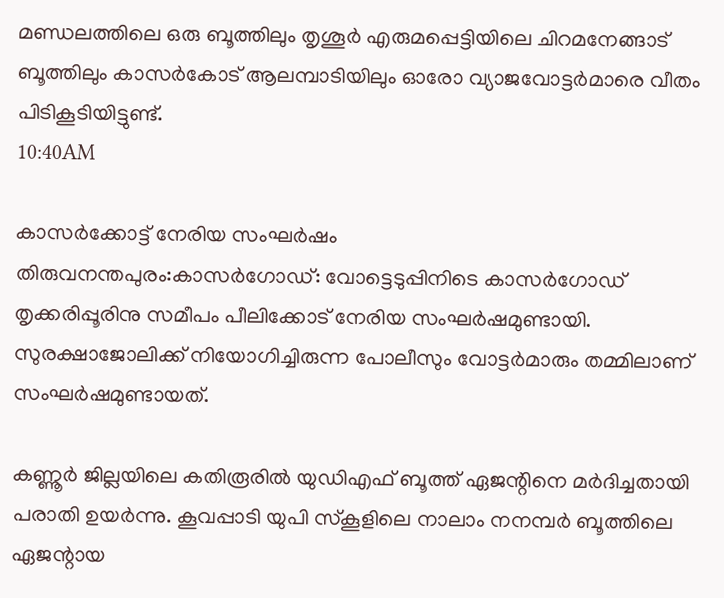മണ്ഡലത്തിലെ ഒരു ബൂത്തിലും തൃശൂര്‍ എരുമപ്പെട്ടിയിലെ ചിറമനേങ്ങാട് ബൂത്തിലും കാസര്‍കോട് ആലമ്പാടിയിലും ഓരോ വ്യാജവോട്ടര്‍മാരെ വീതം പിടികൂടിയിട്ടുണ്ട്.
10:40AM

കാസര്‍ക്കോട്ട് നേരിയ സംഘര്‍ഷം
തിരുവനന്തപുരം:കാസര്‍ഗോഡ്‌: വോട്ടെടുപ്പിനിടെ കാസര്‍ഗോഡ്‌ തൃക്കരിപ്പൂരിനു സമീപം പീലിക്കോട്‌ നേരിയ സംഘര്‍ഷമുണ്ടായി. സുരക്ഷാജോലിക്ക്‌ നിയോഗിച്ചിരുന്ന പോലീസും വോട്ടര്‍മാരും തമ്മിലാണ്‌ സംഘര്‍ഷമുണ്ടായത്.

കണ്ണൂര്‍ ജില്ലയിലെ കതിരൂരില്‍ യുഡിഎഫ് ബൂത്ത് ഏജന്റിനെ മര്‍ദിച്ചതായി പരാതി ഉയര്‍ന്നു. കൂവപ്പാടി യുപി സ്കൂളിലെ നാലാം നനമ്പര്‍ ബൂത്തിലെ ഏജന്റായ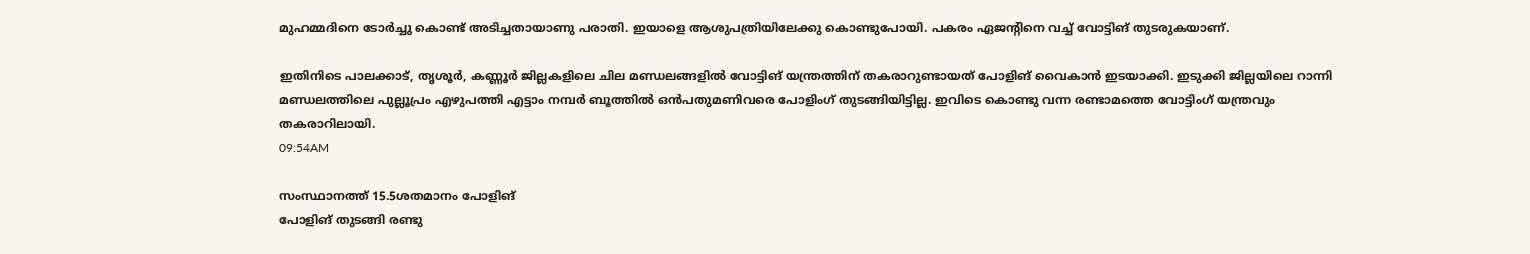മുഹമ്മദിനെ ടോര്‍ച്ചു കൊണ്ട് അടിച്ചതായാണു പരാതി. ഇയാളെ ആശുപത്രിയിലേക്കു കൊണ്ടുപോയി. പകരം ഏജന്റിനെ വച്ച് വോട്ടിങ് തുടരുകയാണ്.

ഇതിനിടെ പാലക്കാട്, തൃശൂര്‍, കണ്ണൂര്‍ ജില്ലകളിലെ ചില മണ്ഡലങ്ങളില്‍ വോട്ടിങ് യന്ത്രത്തിന് തകരാറുണ്ടായത് പോളിങ് വൈകാന്‍ ഇടയാക്കി. ഇടുക്കി ജില്ലയിലെ റാന്നി മണ്ഡലത്തിലെ പുല്ലൂപ്രം എഴുപത്തി എട്ടാം നമ്പര്‍ ബൂത്തില്‍ ഒന്‍പതുമണിവരെ പോളിംഗ്‌ തുടങ്ങിയിട്ടില്ല. ഇവിടെ കൊണ്ടു വന്ന രണ്ടാമത്തെ വോട്ടിംഗ്‌ യന്ത്രവും തകരാറിലായി.
09:54AM

സംസ്ഥാനത്ത് 15.5ശതമാനം പോളിങ്
പോളിങ് തുടങ്ങി രണ്ടു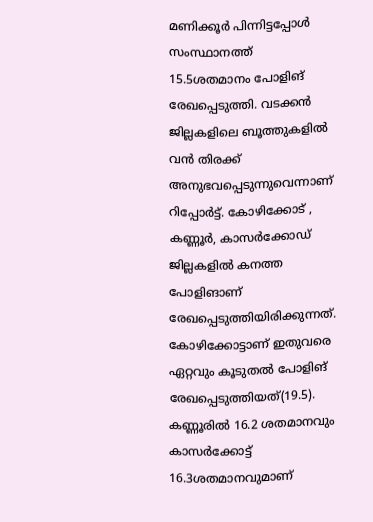മണിക്കൂര്‍ പിന്നിട്ടപ്പോള്‍ സംസ്ഥാനത്ത് 15.5ശതമാനം പോളിങ് രേഖപ്പെടുത്തി. വടക്കന്‍ ജില്ലകളിലെ ബൂത്തുകളില്‍ വന്‍ തിരക്ക് അനുഭവപ്പെടുന്നുവെന്നാണ് റിപ്പോര്‍ട്ട്. കോഴിക്കോട് , കണ്ണൂര്‍, കാസര്‍ക്കോഡ് ജില്ലകളില്‍ കനത്ത പോളിങാണ് രേഖപ്പെടുത്തിയിരിക്കുന്നത്. കോഴിക്കോട്ടാണ് ഇതുവരെ ഏറ്റവും കൂടുതല്‍ പോളിങ് രേഖപ്പെടുത്തിയത്(19.5). കണ്ണൂരില്‍ 16.2 ശതമാനവും കാസര്‍ക്കോട്ട് 16.3ശതമാനവുമാണ്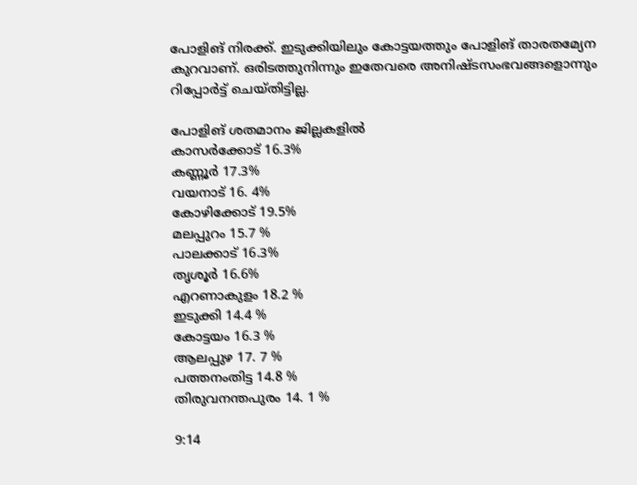പോളിങ് നിരക്ക്. ഇടുക്കിയിലും കോട്ടയത്തും പോളിങ് താരതമ്യേന കുറവാണ്. ഒരിടത്തുനിന്നും ഇതേവരെ അനിഷ്ടസംഭവങ്ങളൊന്നും റിപ്പോര്‍ട്ട് ചെയ്തിട്ടില്ല.

പോളിങ് ശതമാനം ജില്ലകളില്‍
കാസര്‍ക്കോട് 16.3%
കണ്ണൂര്‍ 17.3%
വയനാട് 16. 4%
കോഴിക്കോട് 19.5%
മലപ്പുറം 15.7 %
പാലക്കാട് 16.3%
തൃശൂര്‍ 16.6%
എറണാകുളം 18.2 %
ഇടുക്കി 14.4 %
കോട്ടയം 16.3 %
ആലപ്പുഴ 17. 7 %
പത്തനംതിട്ട 14.8 %
തിരുവനന്തപുരം 14. 1 %

9:14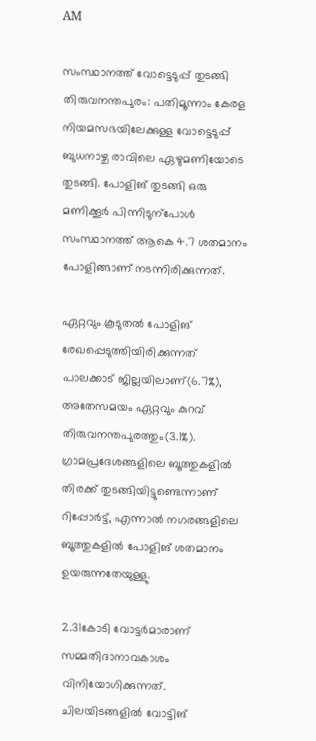AM

സംസ്ഥാനത്ത് വോട്ടെടുപ്പ് തുടങ്ങി
തിരുവനന്തപുരം: പതിമൂന്നാം കേരള നിയമസഭയിലേക്കുള്ള വോട്ടെടുപ്പ് ബുധനാഴ്ച രാവിലെ ഏഴുമണിയോടെ തുടങ്ങി. പോളിങ് തുടങ്ങി ഒരു മണിക്കൂര്‍ പിന്നിടുന്പോള്‍ സംസ്ഥാനത്ത് ആകെ 4.7 ശതമാനം പോളിങ്ങാണ് നടന്നിരിക്കുന്നത്.

ഏറ്റവും കൂടുതല്‍ പോളിങ് രേഖപ്പെടുത്തിയിരിക്കുന്നത് പാലക്കാട് ജില്ലയിലാണ്(6.7%), അതേസമയം ഏറ്റവും കുറവ് തിരുവനന്തപുരത്തും(3.1%). ഗ്രാമപ്രദേശങ്ങളിലെ ബൂത്തുകളില്‍ തിരക്ക് തുടങ്ങിയിട്ടുണ്ടെന്നാണ് റിപ്പോര്‍ട്ട്, എന്നാല്‍ നഗരങ്ങളിലെ ബൂത്തുകളില്‍ പോളിങ് ശതമാനം ഉയരുന്നതേയുള്ളു.

2.31കോടി വോട്ടര്‍മാരാണ് സമ്മതിദാനാവകാശം വിനിയോഗിക്കുന്നത്. ചിലയിടങ്ങളില്‍ വോട്ടിങ്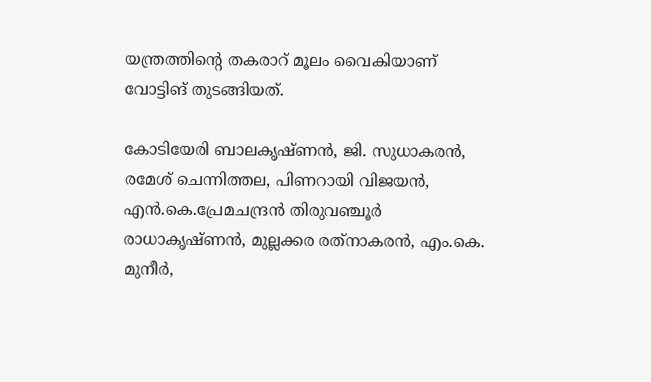യന്ത്രത്തിന്റെ തകരാറ് മൂലം വൈകിയാണ് വോട്ടിങ് തുടങ്ങിയത്.

കോടിയേരി ബാലകൃഷ്ണന്‍, ജി. സുധാകരന്‍, രമേശ് ചെന്നിത്തല, പിണറായി വിജയന്‍, എന്‍.കെ.പ്രേമചന്ദ്രന്‍ തിരുവഞ്ചൂര്‍ രാധാകൃഷ്ണന്‍, മുല്ലക്കര രത്‌നാകരന്‍, എം.കെ. മുനീര്‍,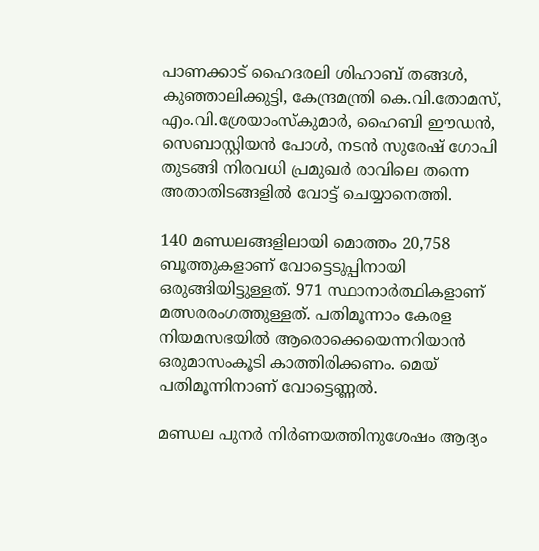പാണക്കാട് ഹൈദരലി ശിഹാബ് തങ്ങള്‍, കുഞ്ഞാലിക്കുട്ടി, കേന്ദ്രമന്ത്രി കെ.വി.തോമസ്, എം.വി.ശ്രേയാംസ്‌കുമാര്‍, ഹൈബി ഈഡന്‍, സെബാസ്റ്റിയന്‍ പോള്‍, നടന്‍ സുരേഷ് ഗോപി തുടങ്ങി നിരവധി പ്രമുഖര്‍ രാവിലെ തന്നെ അതാതിടങ്ങളില്‍ വോട്ട് ചെയ്യാനെത്തി.

140 മണ്ഡലങ്ങളിലായി മൊത്തം 20,758 ബൂത്തുകളാണ് വോട്ടെടുപ്പിനായി ഒരുങ്ങിയിട്ടുള്ളത്. 971 സ്ഥാനാര്‍ത്ഥികളാണ് മത്സരരംഗത്തുള്ളത്. പതിമൂന്നാം കേരള നിയമസഭയില്‍ ആരൊക്കെയെന്നറിയാന്‍ ഒരുമാസംകൂടി കാത്തിരിക്കണം. മെയ് പതിമൂന്നിനാണ് വോട്ടെണ്ണല്‍.

മണ്ഡല പുനര്‍ നിര്‍ണയത്തിനുശേഷം ആദ്യം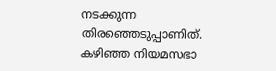നടക്കുന്ന തിരഞ്ഞെടുപ്പാണിത്. കഴിഞ്ഞ നിയമസഭാ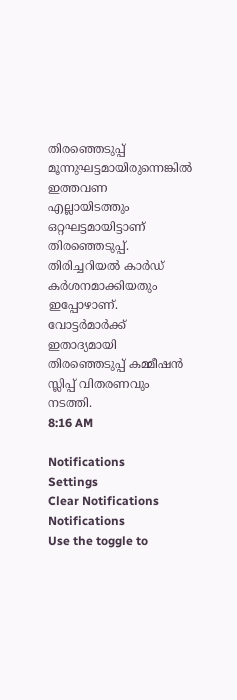തിരഞ്ഞെടുപ്പ് മൂന്നുഘട്ടമായിരുന്നെങ്കില്‍ ഇത്തവണ എല്ലായിടത്തും ഒറ്റഘട്ടമായിട്ടാണ് തിരഞ്ഞെടുപ്പ്. തിരിച്ചറിയല്‍ കാര്‍ഡ് കര്‍ശനമാക്കിയതും ഇപ്പോഴാണ്. വോട്ടര്‍മാര്‍ക്ക് ഇതാദ്യമായി തിരഞ്ഞെടുപ്പ് കമ്മീഷന്‍ സ്ലിപ്പ് വിതരണവും നടത്തി.
8:16 AM

Notifications
Settings
Clear Notifications
Notifications
Use the toggle to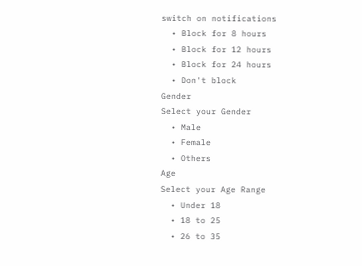switch on notifications
  • Block for 8 hours
  • Block for 12 hours
  • Block for 24 hours
  • Don't block
Gender
Select your Gender
  • Male
  • Female
  • Others
Age
Select your Age Range
  • Under 18
  • 18 to 25
  • 26 to 35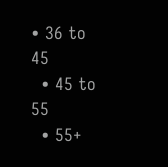• 36 to 45
  • 45 to 55
  • 55+